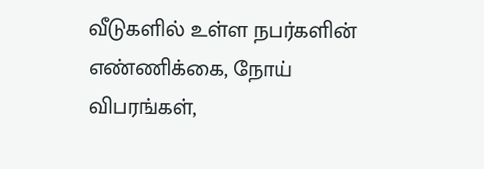வீடுகளில் உள்ள நபர்களின் எண்ணிக்கை, நோய் விபரங்கள்,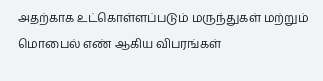அதற்காக உட்கொள்ளப்படும் மருந்துகள் மற்றும் மொபைல் எண் ஆகிய விபரங்கள்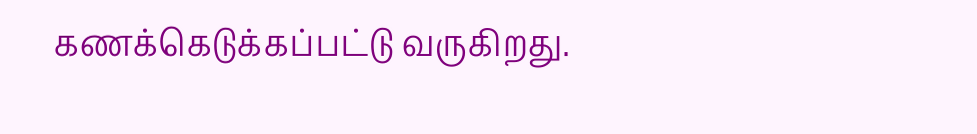கணக்கெடுக்கப்பட்டு வருகிறது.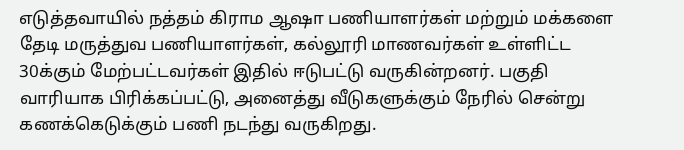எடுத்தவாயில் நத்தம் கிராம ஆஷா பணியாளர்கள் மற்றும் மக்களை தேடி மருத்துவ பணியாளர்கள், கல்லூரி மாணவர்கள் உள்ளிட்ட 30க்கும் மேற்பட்டவர்கள் இதில் ஈடுபட்டு வருகின்றனர். பகுதி வாரியாக பிரிக்கப்பட்டு, அனைத்து வீடுகளுக்கும் நேரில் சென்று கணக்கெடுக்கும் பணி நடந்து வருகிறது.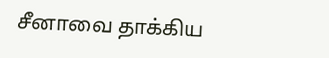சீனாவை தாக்கிய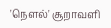'நௌல்' சூறாவளி